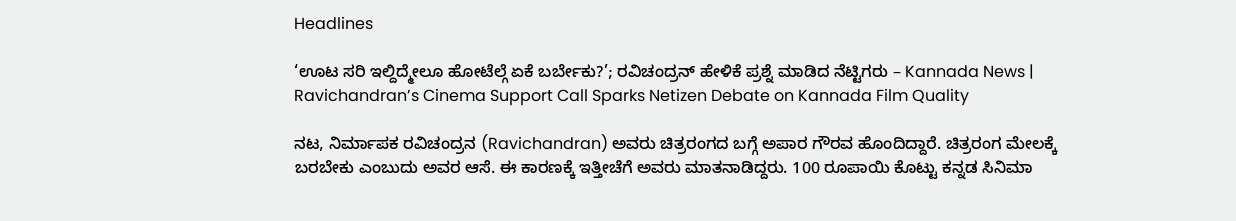Headlines

‘ಊಟ ಸರಿ ಇಲ್ದಿದ್ಮೇಲೂ ಹೋಟೆಲ್ಗೆ ಏಕೆ ಬರ್ಬೇಕು?’; ರವಿಚಂದ್ರನ್ ಹೇಳಿಕೆ ಪ್ರಶ್ನೆ ಮಾಡಿದ ನೆಟ್ಟಿಗರು – Kannada News | Ravichandran’s Cinema Support Call Sparks Netizen Debate on Kannada Film Quality

ನಟ, ನಿರ್ಮಾಪಕ ರವಿಚಂದ್ರನ (Ravichandran) ಅವರು ಚಿತ್ರರಂಗದ ಬಗ್ಗೆ ಅಪಾರ ಗೌರವ ಹೊಂದಿದ್ದಾರೆ. ಚಿತ್ರರಂಗ ಮೇಲಕ್ಕೆ ಬರಬೇಕು ಎಂಬುದು ಅವರ ಆಸೆ. ಈ ಕಾರಣಕ್ಕೆ ಇತ್ತೀಚೆಗೆ ಅವರು ಮಾತನಾಡಿದ್ದರು. 100 ರೂಪಾಯಿ ಕೊಟ್ಟು ಕನ್ನಡ ಸಿನಿಮಾ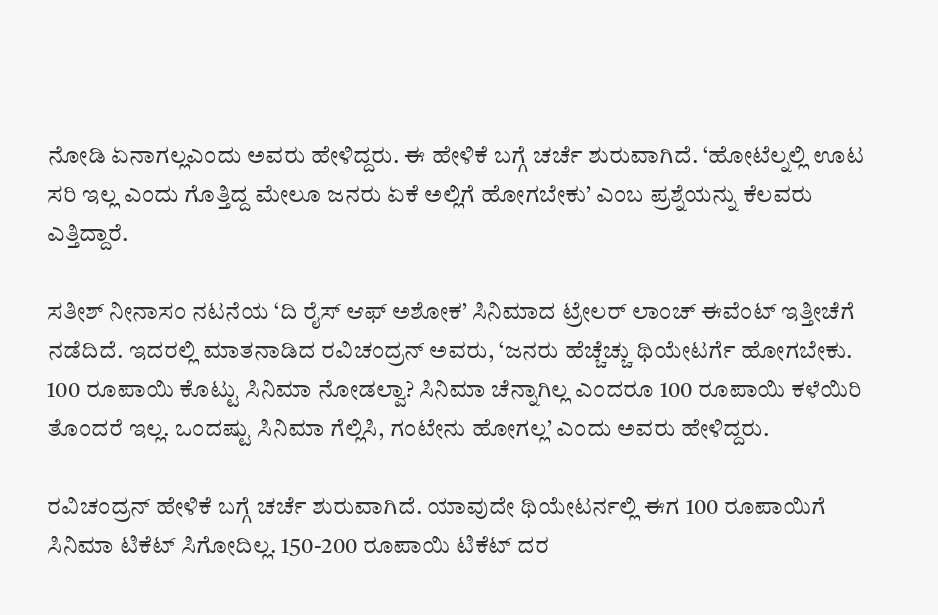ನೋಡಿ ಏನಾಗಲ್ಲಎಂದು ಅವರು ಹೇಳಿದ್ದರು. ಈ ಹೇಳಿಕೆ ಬಗ್ಗೆ ಚರ್ಚೆ ಶುರುವಾಗಿದೆ. ‘ಹೋಟೆಲ್ನಲ್ಲಿ ಊಟ ಸರಿ ಇಲ್ಲ ಎಂದು ಗೊತ್ತಿದ್ದ ಮೇಲೂ ಜನರು ಏಕೆ ಅಲ್ಲಿಗೆ ಹೋಗಬೇಕು’ ಎಂಬ ಪ್ರಶ್ನೆಯನ್ನು ಕೆಲವರು ಎತ್ತಿದ್ದಾರೆ.

ಸತೀಶ್ ನೀನಾಸಂ ನಟನೆಯ ‘ದಿ ರೈಸ್ ಆಫ್ ಅಶೋಕ’ ಸಿನಿಮಾದ ಟ್ರೇಲರ್ ಲಾಂಚ್ ಈವೆಂಟ್ ಇತ್ತೀಚೆಗೆ ನಡೆದಿದೆ. ಇದರಲ್ಲಿ ಮಾತನಾಡಿದ ರವಿಚಂದ್ರನ್ ಅವರು, ‘ಜನರು ಹೆಚ್ಚೆಚ್ಚು ಥಿಯೇಟರ್ಗೆ ಹೋಗಬೇಕು. 100 ರೂಪಾಯಿ ಕೊಟ್ಟು ಸಿನಿಮಾ ನೋಡಲ್ವಾ? ಸಿನಿಮಾ ಚೆನ್ನಾಗಿಲ್ಲ ಎಂದರೂ 100 ರೂಪಾಯಿ ಕಳೆಯಿರಿ ತೊಂದರೆ ಇಲ್ಲ. ಒಂದಷ್ಟು ಸಿನಿಮಾ ಗೆಲ್ಲಿಸಿ, ಗಂಟೇನು ಹೋಗಲ್ಲ’ ಎಂದು ಅವರು ಹೇಳಿದ್ದರು.

ರವಿಚಂದ್ರನ್ ಹೇಳಿಕೆ ಬಗ್ಗೆ ಚರ್ಚೆ ಶುರುವಾಗಿದೆ. ಯಾವುದೇ ಥಿಯೇಟರ್ನಲ್ಲಿ ಈಗ 100 ರೂಪಾಯಿಗೆ ಸಿನಿಮಾ ಟಿಕೆಟ್ ಸಿಗೋದಿಲ್ಲ. 150-200 ರೂಪಾಯಿ ಟಿಕೆಟ್ ದರ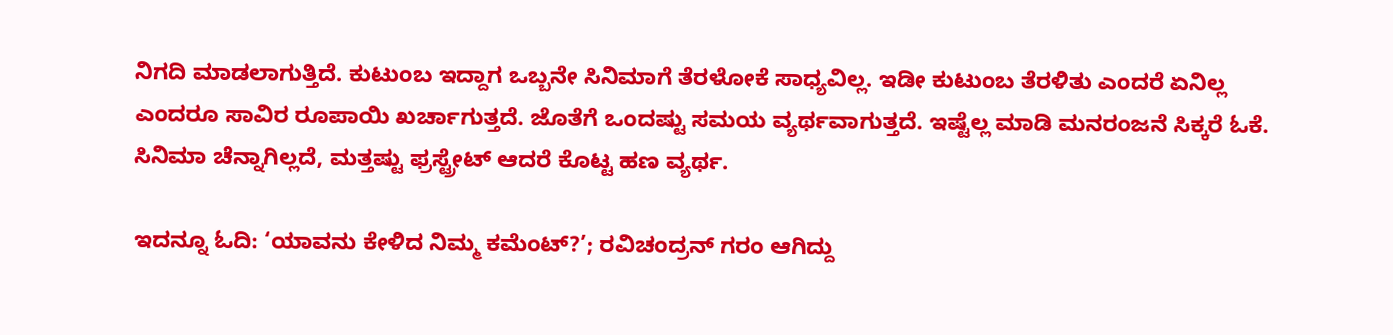ನಿಗದಿ ಮಾಡಲಾಗುತ್ತಿದೆ. ಕುಟುಂಬ ಇದ್ದಾಗ ಒಬ್ಬನೇ ಸಿನಿಮಾಗೆ ತೆರಳೋಕೆ ಸಾಧ್ಯವಿಲ್ಲ. ಇಡೀ ಕುಟುಂಬ ತೆರಳಿತು ಎಂದರೆ ಏನಿಲ್ಲ ಎಂದರೂ ಸಾವಿರ ರೂಪಾಯಿ ಖರ್ಚಾಗುತ್ತದೆ. ಜೊತೆಗೆ ಒಂದಷ್ಟು ಸಮಯ ವ್ಯರ್ಥವಾಗುತ್ತದೆ. ಇಷ್ಟೆಲ್ಲ ಮಾಡಿ ಮನರಂಜನೆ ಸಿಕ್ಕರೆ ಓಕೆ. ಸಿನಿಮಾ ಚೆನ್ನಾಗಿಲ್ಲದೆ, ಮತ್ತಷ್ಟು ಫ್ರಸ್ಟ್ರೇಟ್ ಆದರೆ ಕೊಟ್ಟ ಹಣ ವ್ಯರ್ಥ.

ಇದನ್ನೂ ಓದಿ: ‘ಯಾವನು ಕೇಳಿದ ನಿಮ್ಮ ಕಮೆಂಟ್?’; ರವಿಚಂದ್ರನ್ ಗರಂ ಆಗಿದ್ದು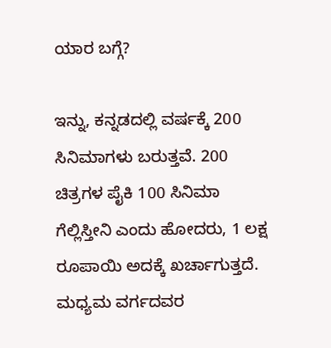ಯಾರ ಬಗ್ಗೆ?

ಇನ್ನು, ಕನ್ನಡದಲ್ಲಿ ವರ್ಷಕ್ಕೆ 200 ಸಿನಿಮಾಗಳು ಬರುತ್ತವೆ. 200 ಚಿತ್ರಗಳ ಪೈಕಿ 100 ಸಿನಿಮಾ ಗೆಲ್ಲಿಸ್ತೀನಿ ಎಂದು ಹೋದರು, 1 ಲಕ್ಷ ರೂಪಾಯಿ ಅದಕ್ಕೆ ಖರ್ಚಾಗುತ್ತದೆ. ಮಧ್ಯಮ ವರ್ಗದವರ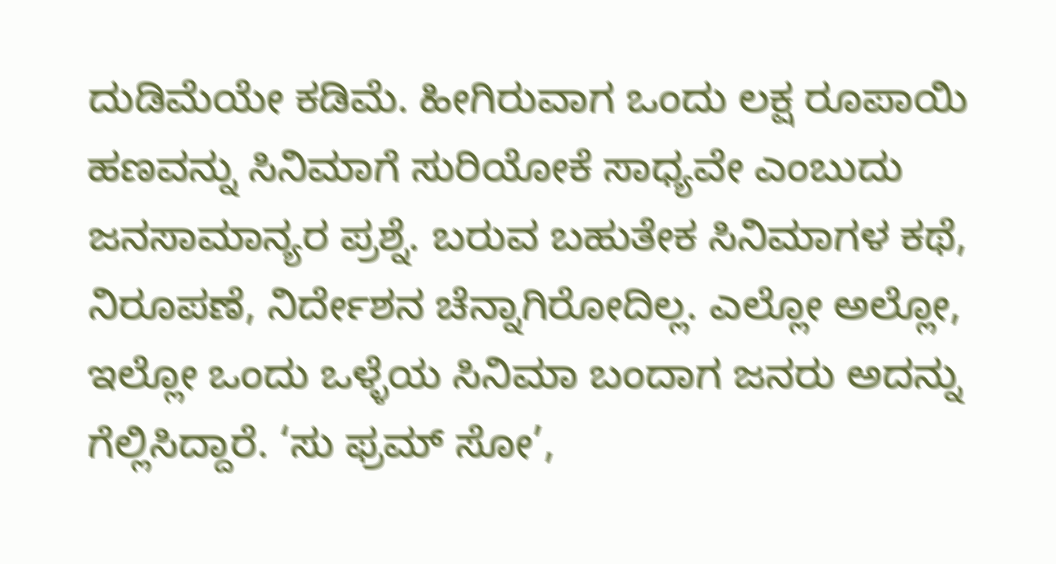ದುಡಿಮೆಯೇ ಕಡಿಮೆ. ಹೀಗಿರುವಾಗ ಒಂದು ಲಕ್ಷ ರೂಪಾಯಿ ಹಣವನ್ನು ಸಿನಿಮಾಗೆ ಸುರಿಯೋಕೆ ಸಾಧ್ಯವೇ ಎಂಬುದು ಜನಸಾಮಾನ್ಯರ ಪ್ರಶ್ನೆ. ಬರುವ ಬಹುತೇಕ ಸಿನಿಮಾಗಳ ಕಥೆ, ನಿರೂಪಣೆ, ನಿರ್ದೇಶನ ಚೆನ್ನಾಗಿರೋದಿಲ್ಲ. ಎಲ್ಲೋ ಅಲ್ಲೋ, ಇಲ್ಲೋ ಒಂದು ಒಳ್ಳೆಯ ಸಿನಿಮಾ ಬಂದಾಗ ಜನರು ಅದನ್ನು ಗೆಲ್ಲಿಸಿದ್ದಾರೆ. ‘ಸು ಫ್ರಮ್ ಸೋ’,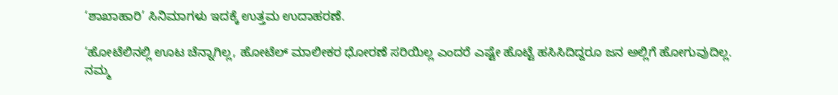‘ಶಾಖಾಹಾರಿ’ ಸಿನಿಮಾಗಳು ಇದಕ್ಕೆ ಉತ್ತಮ ಉದಾಹರಣೆ.

‘ಹೋಟೆಲಿನಲ್ಲಿ ಊಟ ಚೆನ್ನಾಗಿಲ್ಲ, ಹೋಟೆಲ್ ಮಾಲೀಕರ ಧೋರಣೆ ಸರಿಯಿಲ್ಲ ಎಂದರೆ ಎಷ್ಟೇ ಹೊಟ್ಟೆ ಹಸಿಸಿದಿದ್ದರೂ ಜನ ಅಲ್ಲಿಗೆ ಹೋಗುವುದಿಲ್ಲ. ನಮ್ಮ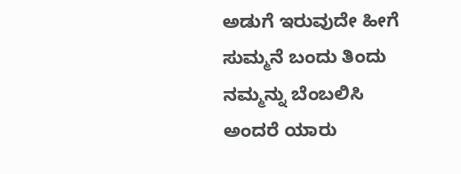ಅಡುಗೆ ಇರುವುದೇ ಹೀಗೆ ಸುಮ್ಮನೆ ಬಂದು ತಿಂದು ನಮ್ಮನ್ನು ಬೆಂಬಲಿಸಿ ಅಂದರೆ ಯಾರು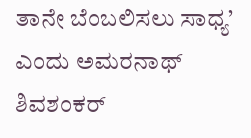ತಾನೇ ಬೆಂಬಲಿಸಲು ಸಾಧ್ಯ’ ಎಂದು ಅಮರನಾಥ್ ಶಿವಶಂಕರ್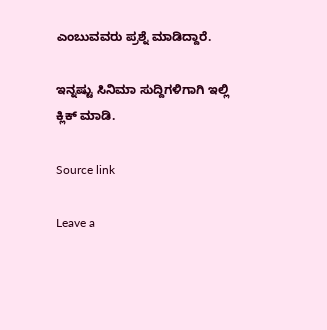ಎಂಬುವವರು ಪ್ರಶ್ನೆ ಮಾಡಿದ್ದಾರೆ.

ಇನ್ನಷ್ಟು ಸಿನಿಮಾ ಸುದ್ದಿಗಳಿಗಾಗಿ ಇಲ್ಲಿ ಕ್ಲಿಕ್ ಮಾಡಿ.

Source link

Leave a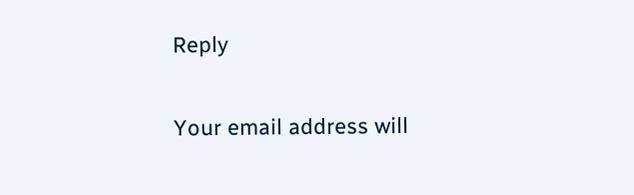Reply

Your email address will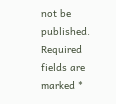not be published. Required fields are marked *